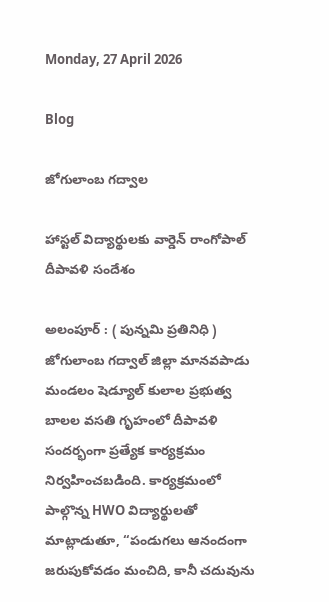Monday, 27 April 2026

Blog

జోగులాంబ గద్వాల

హాస్టల్ విద్యార్థులకు వార్డెన్ రాంగోపాల్ దీపావళి సందేశం

అలంపూర్ : ( పున్నమి ప్రతినిధి ) జోగులాంబ గద్వాల్ జిల్లా మానవపాడు మండలం షెడ్యూల్ కులాల ప్రభుత్వ బాలల వసతి గృహంలో దీపావళి సందర్భంగా ప్రత్యేక కార్యక్రమం నిర్వహించబడింది. కార్యక్రమంలో పాల్గొన్న HWO విద్యార్థులతో మాట్లాడుతూ, “పండుగలు ఆనందంగా జరుపుకోవడం మంచిది, కానీ చదువును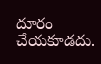దూరం చేయకూడదు.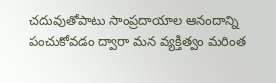చదువుతోపాటు సాంప్రదాయాల ఆనందాన్ని పంచుకోవడం ద్వారా మన వ్యక్తిత్వం మరింత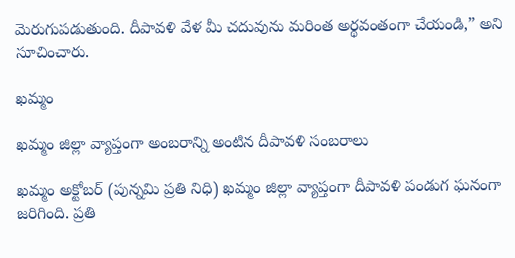మెరుగుపడుతుంది. దీపావళి వేళ మీ చదువును మరింత అర్థవంతంగా చేయండి,” అని సూచించారు.

ఖమ్మం

ఖమ్మం జిల్లా వ్యాప్తంగా అంబరాన్ని అంటిన దీపావళి సంబరాలు

ఖమ్మం అక్టోబర్ (పున్నమి ప్రతి నిధి) ఖమ్మం జిల్లా వ్యాప్తంగా దీపావళి పండుగ ఘనంగా జరిగింది. ప్రతి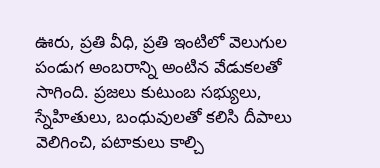ఊరు, ప్రతి వీధి, ప్రతి ఇంటిలో వెలుగుల పండుగ అంబరాన్ని అంటిన వేడుకలతో సాగింది. ప్రజలు కుటుంబ సభ్యులు, స్నేహితులు, బంధువులతో కలిసి దీపాలు వెలిగించి, పటాకులు కాల్చి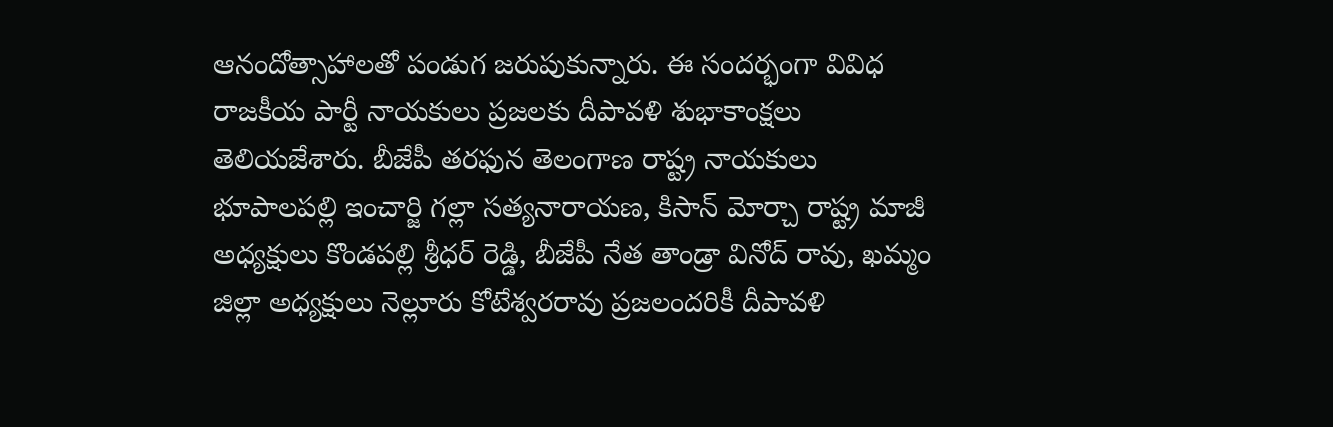ఆనందోత్సాహాలతో పండుగ జరుపుకున్నారు. ఈ సందర్భంగా వివిధ రాజకీయ పార్టీ నాయకులు ప్రజలకు దీపావళి శుభాకాంక్షలు తెలియజేశారు. బీజేపీ తరఫున తెలంగాణ రాష్ట్ర నాయకులు భూపాలపల్లి ఇంచార్జి గల్లా సత్యనారాయణ, కిసాన్ మోర్చా రాష్ట్ర మాజీ అధ్యక్షులు కొండపల్లి శ్రీధర్ రెడ్డి, బీజేపీ నేత తాండ్రా వినోద్ రావు, ఖమ్మం జిల్లా అధ్యక్షులు నెల్లూరు కోటేశ్వరరావు ప్రజలందరికీ దీపావళి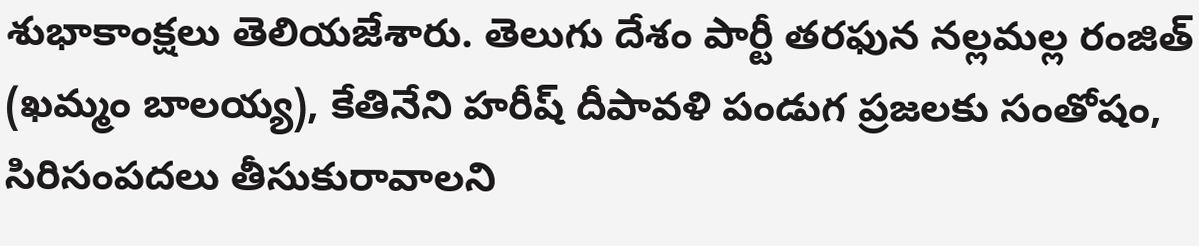శుభాకాంక్షలు తెలియజేశారు. తెలుగు దేశం పార్టీ తరఫున నల్లమల్ల రంజిత్ (ఖమ్మం బాలయ్య), కేతినేని హరీష్ దీపావళి పండుగ ప్రజలకు సంతోషం, సిరిసంపదలు తీసుకురావాలని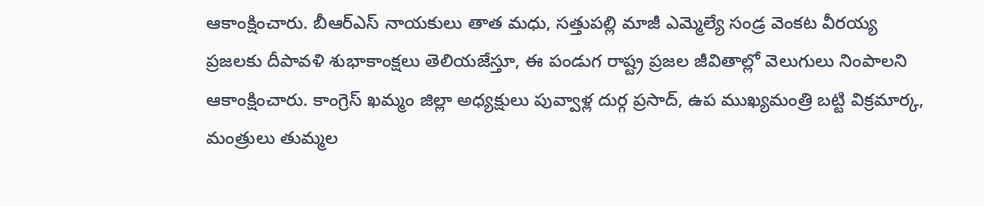ఆకాంక్షించారు. బీఆర్‌ఎస్ నాయకులు తాత మధు, సత్తుపల్లి మాజీ ఎమ్మెల్యే సండ్ర వెంకట వీరయ్య ప్రజలకు దీపావళి శుభాకాంక్షలు తెలియజేస్తూ, ఈ పండుగ రాష్ట్ర ప్రజల జీవితాల్లో వెలుగులు నింపాలని ఆకాంక్షించారు. కాంగ్రెస్ ఖమ్మం జిల్లా అధ్యక్షులు పువ్వాళ్ల దుర్గ ప్రసాద్, ఉప ముఖ్యమంత్రి బట్టి విక్రమార్క, మంత్రులు తుమ్మల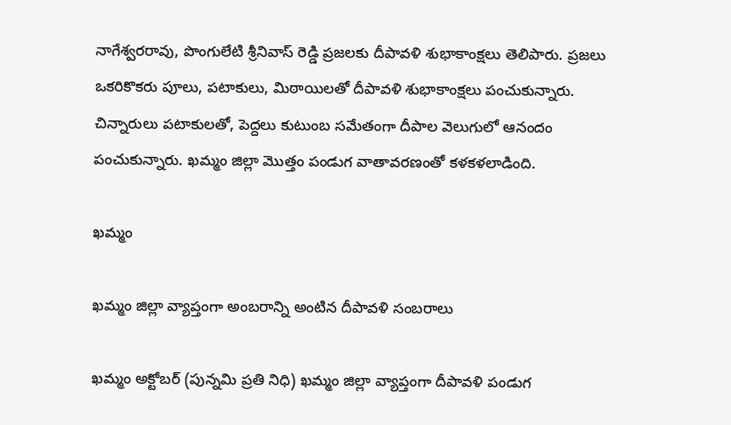నాగేశ్వరరావు, పొంగులేటి శ్రీనివాస్ రెడ్డి ప్రజలకు దీపావళి శుభాకాంక్షలు తెలిపారు. ప్రజలు ఒకరికొకరు పూలు, పటాకులు, మిఠాయిలతో దీపావళి శుభాకాంక్షలు పంచుకున్నారు. చిన్నారులు పటాకులతో, పెద్దలు కుటుంబ సమేతంగా దీపాల వెలుగులో ఆనందం పంచుకున్నారు. ఖమ్మం జిల్లా మొత్తం పండుగ వాతావరణంతో కళకళలాడింది.

ఖమ్మం

ఖమ్మం జిల్లా వ్యాప్తంగా అంబరాన్ని అంటిన దీపావళి సంబరాలు

ఖమ్మం అక్టోబర్ (పున్నమి ప్రతి నిధి) ఖమ్మం జిల్లా వ్యాప్తంగా దీపావళి పండుగ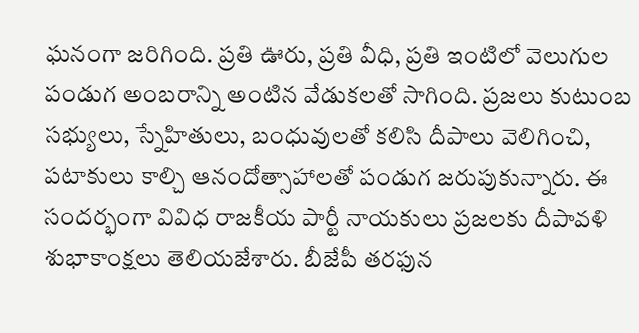ఘనంగా జరిగింది. ప్రతి ఊరు, ప్రతి వీధి, ప్రతి ఇంటిలో వెలుగుల పండుగ అంబరాన్ని అంటిన వేడుకలతో సాగింది. ప్రజలు కుటుంబ సభ్యులు, స్నేహితులు, బంధువులతో కలిసి దీపాలు వెలిగించి, పటాకులు కాల్చి ఆనందోత్సాహాలతో పండుగ జరుపుకున్నారు. ఈ సందర్భంగా వివిధ రాజకీయ పార్టీ నాయకులు ప్రజలకు దీపావళి శుభాకాంక్షలు తెలియజేశారు. బీజేపీ తరఫున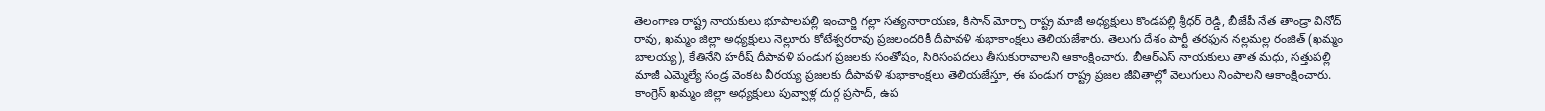తెలంగాణ రాష్ట్ర నాయకులు భూపాలపల్లి ఇంచార్జి గల్లా సత్యనారాయణ, కిసాన్ మోర్చా రాష్ట్ర మాజీ అధ్యక్షులు కొండపల్లి శ్రీధర్ రెడ్డి, బీజేపీ నేత తాండ్రా వినోద్ రావు, ఖమ్మం జిల్లా అధ్యక్షులు నెల్లూరు కోటేశ్వరరావు ప్రజలందరికీ దీపావళి శుభాకాంక్షలు తెలియజేశారు. తెలుగు దేశం పార్టీ తరఫున నల్లమల్ల రంజిత్ (ఖమ్మం బాలయ్య), కేతినేని హరీష్ దీపావళి పండుగ ప్రజలకు సంతోషం, సిరిసంపదలు తీసుకురావాలని ఆకాంక్షించారు. బీఆర్‌ఎస్ నాయకులు తాత మధు, సత్తుపల్లి మాజీ ఎమ్మెల్యే సండ్ర వెంకట వీరయ్య ప్రజలకు దీపావళి శుభాకాంక్షలు తెలియజేస్తూ, ఈ పండుగ రాష్ట్ర ప్రజల జీవితాల్లో వెలుగులు నింపాలని ఆకాంక్షించారు. కాంగ్రెస్ ఖమ్మం జిల్లా అధ్యక్షులు పువ్వాళ్ల దుర్గ ప్రసాద్, ఉప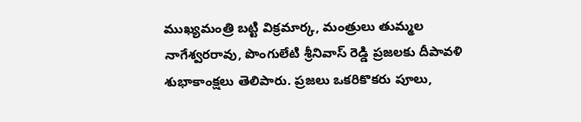ముఖ్యమంత్రి బట్టి విక్రమార్క, మంత్రులు తుమ్మల నాగేశ్వరరావు, పొంగులేటి శ్రీనివాస్ రెడ్డి ప్రజలకు దీపావళి శుభాకాంక్షలు తెలిపారు. ప్రజలు ఒకరికొకరు పూలు,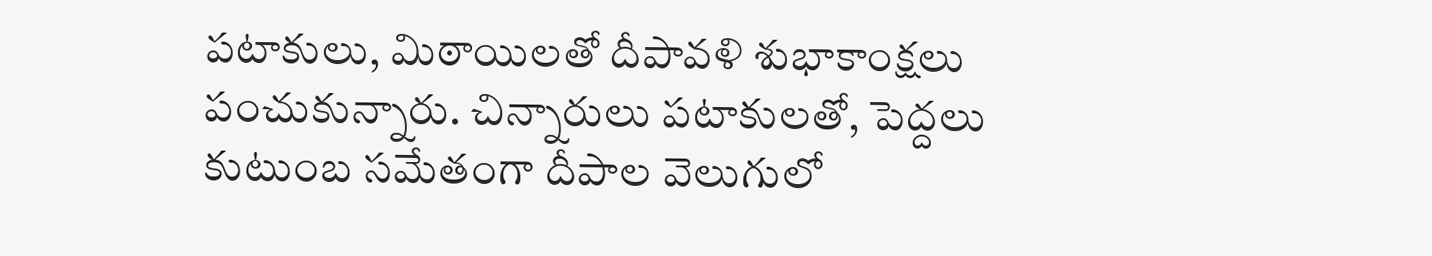పటాకులు, మిఠాయిలతో దీపావళి శుభాకాంక్షలు పంచుకున్నారు. చిన్నారులు పటాకులతో, పెద్దలు కుటుంబ సమేతంగా దీపాల వెలుగులో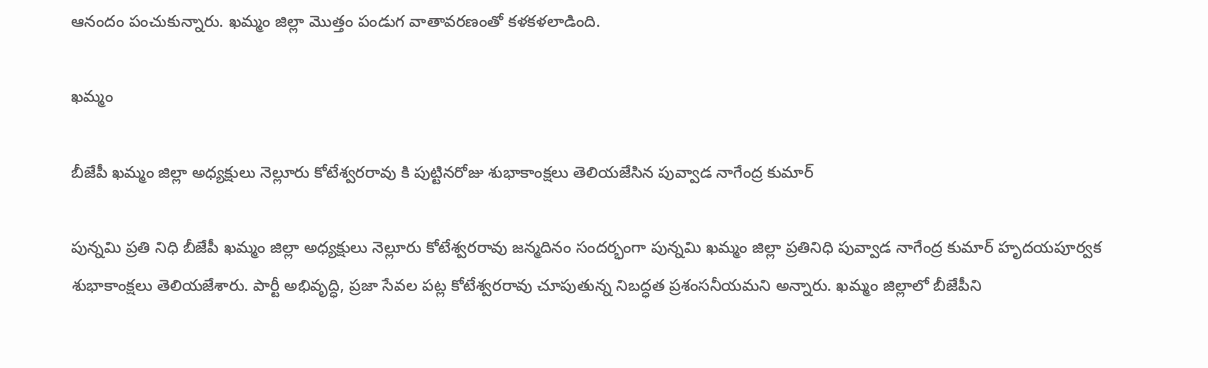ఆనందం పంచుకున్నారు. ఖమ్మం జిల్లా మొత్తం పండుగ వాతావరణంతో కళకళలాడింది.

ఖమ్మం

బీజేపీ ఖమ్మం జిల్లా అధ్యక్షులు నెల్లూరు కోటేశ్వరరావు కి పుట్టినరోజు శుభాకాంక్షలు తెలియజేసిన పువ్వాడ నాగేంద్ర కుమార్

పున్నమి ప్రతి నిధి బీజేపీ ఖమ్మం జిల్లా అధ్యక్షులు నెల్లూరు కోటేశ్వరరావు జన్మదినం సందర్భంగా పున్నమి ఖమ్మం జిల్లా ప్రతినిధి పువ్వాడ నాగేంద్ర కుమార్ హృదయపూర్వక శుభాకాంక్షలు తెలియజేశారు. పార్టీ అభివృద్ధి, ప్రజా సేవల పట్ల కోటేశ్వరరావు చూపుతున్న నిబద్ధత ప్రశంసనీయమని అన్నారు. ఖమ్మం జిల్లాలో బీజేపీని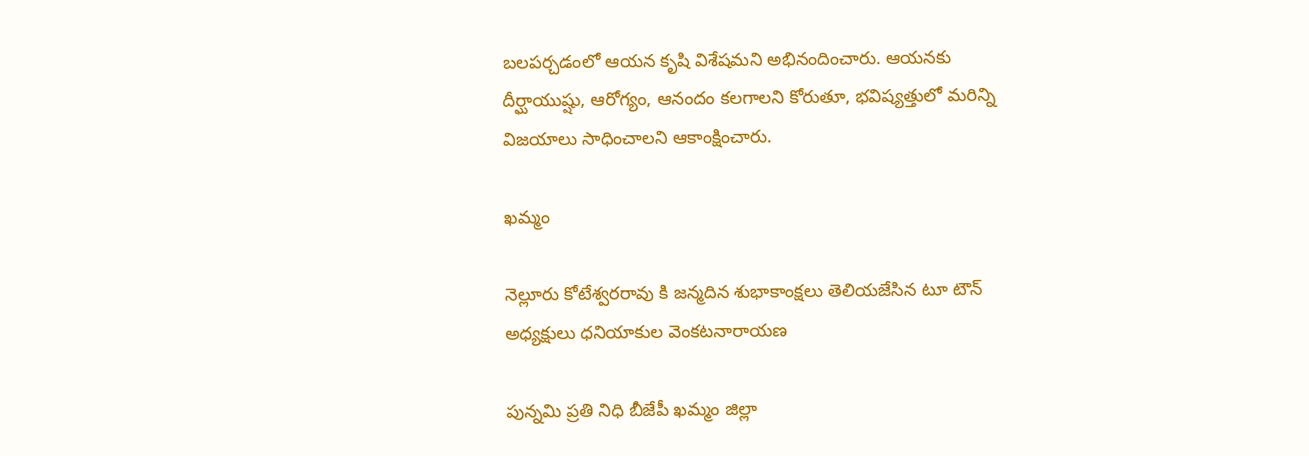బలపర్చడంలో ఆయన కృషి విశేషమని అభినందించారు. ఆయనకు దీర్ఘాయుష్షు, ఆరోగ్యం, ఆనందం కలగాలని కోరుతూ, భవిష్యత్తులో మరిన్ని విజయాలు సాధించాలని ఆకాంక్షించారు.

ఖమ్మం

నెల్లూరు కోటేశ్వరరావు కి జన్మదిన శుభాకాంక్షలు తెలియజేసిన టూ టౌన్ అధ్యక్షులు ధనియాకుల వెంకటనారాయణ

పున్నమి ప్రతి నిధి బీజేపీ ఖమ్మం జిల్లా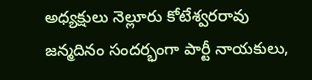అధ్యక్షులు నెల్లూరు కోటేశ్వరరావు జన్మదినం సందర్భంగా పార్టీ నాయకులు,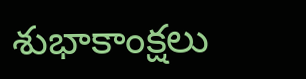శుభాకాంక్షలు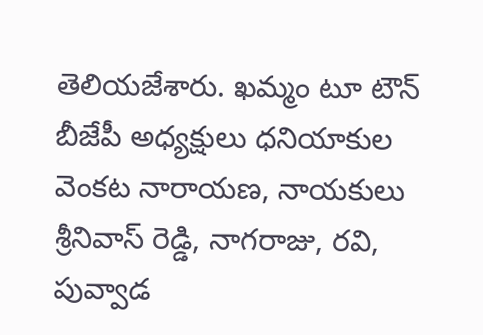తెలియజేశారు. ఖమ్మం టూ టౌన్ బీజేపీ అధ్యక్షులు ధనియాకుల వెంకట నారాయణ, నాయకులు శ్రీనివాస్ రెడ్డి, నాగరాజు, రవి, పువ్వాడ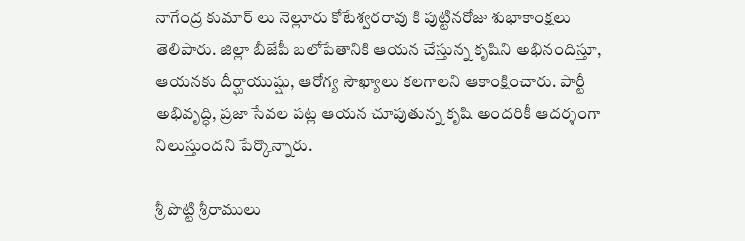నాగేంద్ర కుమార్ లు నెల్లూరు కోటేశ్వరరావు కి పుట్టినరోజు శుభాకాంక్షలు తెలిపారు. జిల్లా బీజేపీ బలోపేతానికి ఆయన చేస్తున్న కృషిని అభినందిస్తూ, ఆయనకు దీర్ఘాయుష్షు, ఆరోగ్య సౌఖ్యాలు కలగాలని ఆకాంక్షించారు. పార్టీ అభివృద్ధి, ప్రజా సేవల పట్ల ఆయన చూపుతున్న కృషి అందరికీ ఆదర్శంగా నిలుస్తుందని పేర్కొన్నారు.

శ్రీ పొట్టి శ్రీరాములు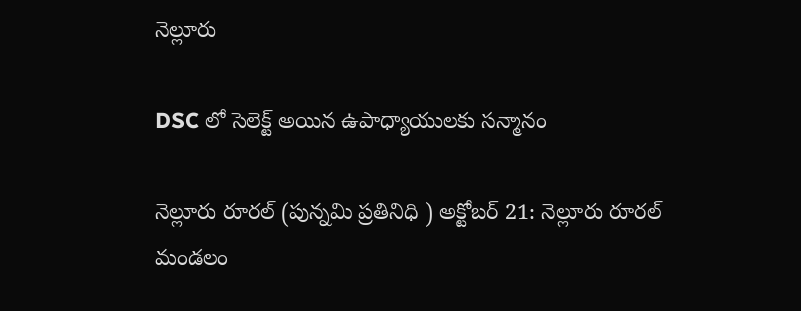నెల్లూరు

DSC లో సెలెక్ట్ అయిన ఉపాధ్యాయులకు సన్మానం

నెల్లూరు రూరల్ (పున్నమి ప్రతినిధి ) అక్టోబర్ 21: నెల్లూరు రూరల్ మండలం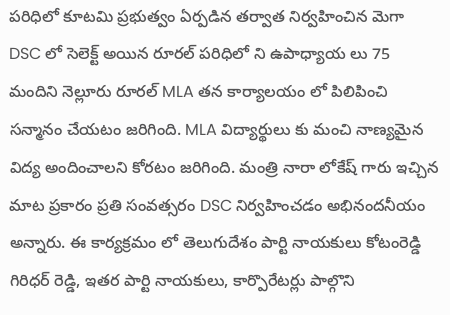పరిధిలో కూటమి ప్రభుత్వం ఏర్పడిన తర్వాత నిర్వహించిన మెగా DSC లో సెలెక్ట్ అయిన రూరల్ పరిధిలో ని ఉపాధ్యాయ లు 75 మందిని నెల్లూరు రూరల్ MLA తన కార్యాలయం లో పిలిపించి సన్మానం చేయటం జరిగింది. MLA విద్యార్థులు కు మంచి నాణ్యమైన విద్య అందించాలని కోరటం జరిగింది. మంత్రి నారా లోకేష్ గారు ఇచ్చిన మాట ప్రకారం ప్రతి సంవత్సరం DSC నిర్వహించడం అభినందనీయం అన్నారు. ఈ కార్యక్రమం లో తెలుగుదేశం పార్టి నాయకులు కోటంరెడ్డి గిరిధర్ రెడ్డి, ఇతర పార్టి నాయకులు, కార్పొరేటర్లు పాల్గొని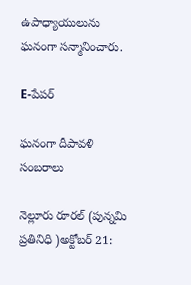ఉపాధ్యాయులును ఘనంగా సన్మానించారు.

E-పేపర్

ఘనంగా దీపావళి సంబరాలు

నెల్లూరు రూరల్ (పున్నమి ప్రతినిధి )అక్టోబర్ 21: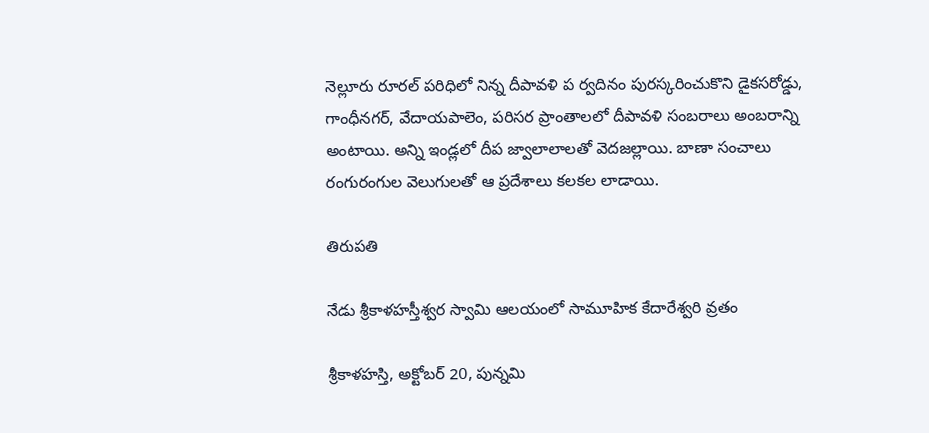నెల్లూరు రూరల్ పరిధిలో నిన్న దీపావళి ప ర్వదినం పురస్కరించుకొని డైకసరోడ్డు, గాంధీనగర్, వేదాయపాలెం, పరిసర ప్రాంతాలలో దీపావళి సంబరాలు అంబరాన్ని అంటాయి. అన్ని ఇండ్లలో దీప జ్వాలాలాలతో వెదజల్లాయి. బాణా సంచాలు రంగురంగుల వెలుగులతో ఆ ప్రదేశాలు కలకల లాడాయి.

తిరుపతి

నేడు శ్రీకాళహస్తీశ్వర స్వామి ఆలయంలో సామూహిక కేదారేశ్వరి వ్రతం

శ్రీకాళహస్తి, అక్టోబర్ 20, పున్నమి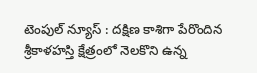టెంపుల్ న్యూస్ : దక్షిణ కాశిగా పేరొందిన శ్రీకాళహస్తి క్షేత్రంలో నెలకొని ఉన్న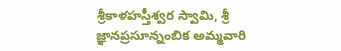శ్రీకాళహస్తీశ్వర స్వామి, శ్రీ జ్ఞానప్రసూన్నంబిక అమ్మవారి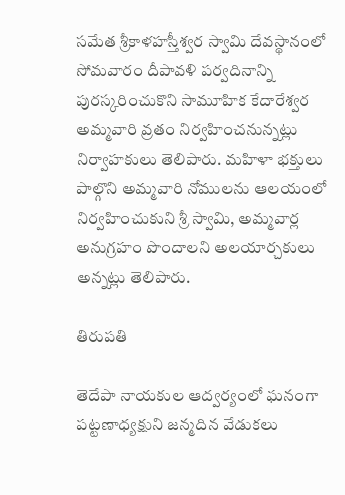సమేత శ్రీకాళహస్తీశ్వర స్వామి దేవస్థానంలో సోమవారం దీపావళి పర్వదినాన్ని పురస్కరించుకొని సామూహిక కేదారేశ్వర అమ్మవారి వ్రతం నిర్వహించనున్నట్లు నిర్వాహకులు తెలిపారు. మహిళా భక్తులు పాల్గొని అమ్మవారి నోములను ఆలయంలో నిర్వహించుకుని శ్రీ స్వామి, అమ్మవార్ల అనుగ్రహం పొందాలని అలయార్చకులు అన్నట్లు తెలిపారు.

తిరుపతి

తెదేపా నాయకుల ఆద్వర్యంలో ఘనంగా పట్టణాధ్యక్షుని జన్మదిన వేడుకలు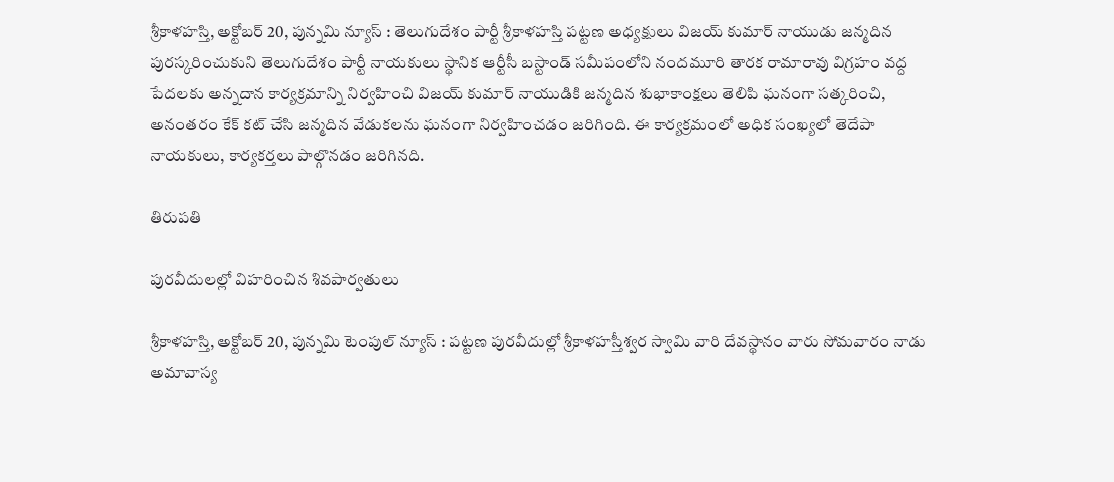శ్రీకాళహస్తి, అక్టోబర్ 20, పున్నమి న్యూస్ : తెలుగుదేశం పార్టీ శ్రీకాళహస్తి పట్టణ అధ్యక్షులు విజయ్ కుమార్ నాయుడు జన్మదిన పురస్కరించుకుని తెలుగుదేశం పార్టీ నాయకులు స్థానిక ఆర్టీసీ బస్టాండ్ సమీపంలోని నందమూరి తారక రామారావు విగ్రహం వద్ద పేదలకు అన్నదాన కార్యక్రమాన్ని నిర్వహించి విజయ్ కుమార్ నాయుడికి జన్మదిన శుభాకాంక్షలు తెలిపి ఘనంగా సత్కరించి, అనంతరం కేక్ కట్ చేసి జన్మదిన వేడుకలను ఘనంగా నిర్వహించడం జరిగింది. ఈ కార్యక్రమంలో అధిక సంఖ్యలో తెదేపా నాయకులు, కార్యకర్తలు పాల్గొనడం జరిగినది.

తిరుపతి

పురవీదులల్లో విహరించిన శివపార్వతులు

శ్రీకాళహస్తి, అక్టోబర్ 20, పున్నమి టెంపుల్ న్యూస్ : పట్టణ పురవీదుల్లో శ్రీకాళహస్తీశ్వర స్వామి వారి దేవస్థానం వారు సోమవారం నాడు అమావాస్య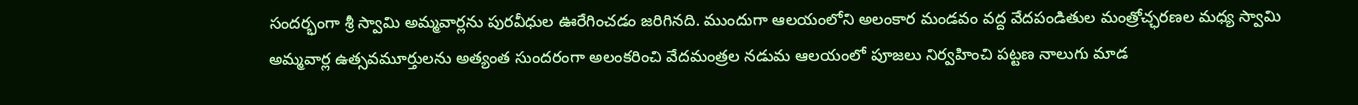సందర్భంగా శ్రీ స్వామి అమ్మవార్లను పురవీధుల ఊరేగించడం జరిగినది. ముందుగా ఆలయంలోని అలంకార మండవం వద్ద వేదపండితుల మంత్రోచ్ఛరణల మధ్య స్వామి అమ్మవార్ల ఉత్సవమూర్తులను అత్యంత సుందరంగా అలంకరించి వేదమంత్రల నడుమ ఆలయంలో పూజలు నిర్వహించి పట్టణ నాలుగు మాడ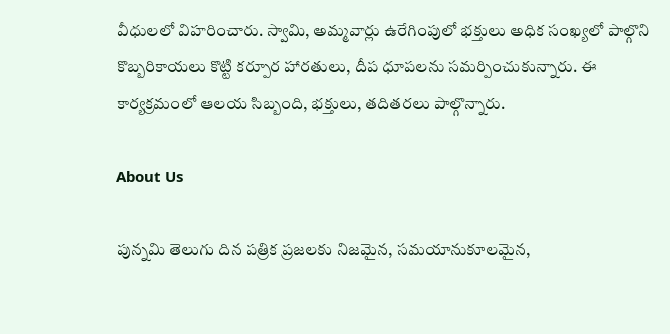వీధులలో విహరించారు. స్వామి, అమ్మవార్లు ఉరేగింపులో భక్తులు అధిక సంఖ్యలో పాల్గొని కొబ్బరికాయలు కొట్టి కర్పూర హారతులు, దీప ధూపలను సమర్పించుకున్నారు. ఈ కార్యక్రమంలో ఆలయ సిబ్బంది, భక్తులు, తదితరలు పాల్గొన్నారు.

About Us

పున్నమి తెలుగు దిన పత్రిక ప్రజలకు నిజమైన, సమయానుకూలమైన,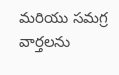మరియు సమగ్ర వార్తలను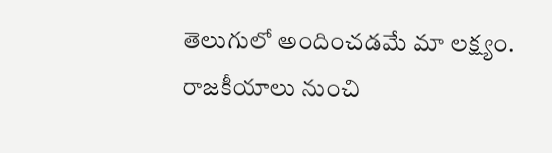తెలుగులో అందించడమే మా లక్ష్యం.
రాజకీయాలు నుంచి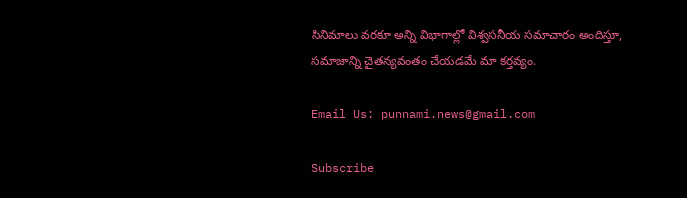సినిమాలు వరకూ అన్ని విభాగాల్లో విశ్వసనీయ సమాచారం అందిస్తూ, సమాజాన్ని చైతన్యవంతం చేయడమే మా కర్తవ్యం.

Email Us: punnami.news@gmail.com

Subscribe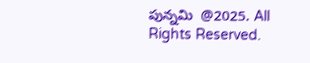పున్నమి  @2025. All Rights Reserved.